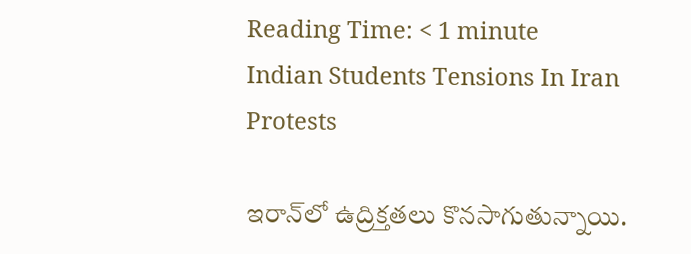Reading Time: < 1 minute
Indian Students Tensions In Iran Protests

ఇరాన్‌లో ఉద్రిక్తతలు కొనసాగుతున్నాయి.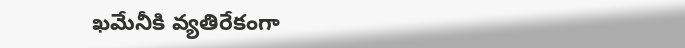ఖమేనీకి వ్యతిరేకంగా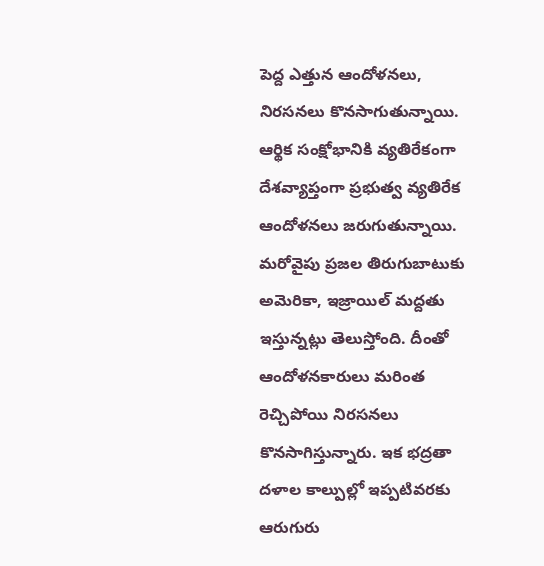పెద్ద ఎత్తున ఆందోళనలు, నిరసనలు కొనసాగుతున్నాయి. ఆర్థిక సంక్షోభానికి వ్యతిరేకంగా దేశవ్యాప్తంగా ప్రభుత్వ వ్యతిరేక ఆందోళనలు జరుగుతున్నాయి. మరోవైపు ప్రజల తిరుగుబాటుకు అమెరికా, ఇజ్రాయిల్ మద్దతు ఇస్తున్నట్లు తెలుస్తోంది. దీంతో ఆందోళనకారులు మరింత రెచ్చిపోయి నిరసనలు కొనసాగిస్తున్నారు. ఇక భద్రతా దళాల కాల్పుల్లో ఇప్పటివరకు ఆరుగురు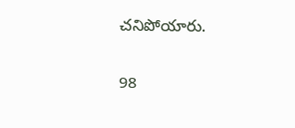చనిపోయారు.

98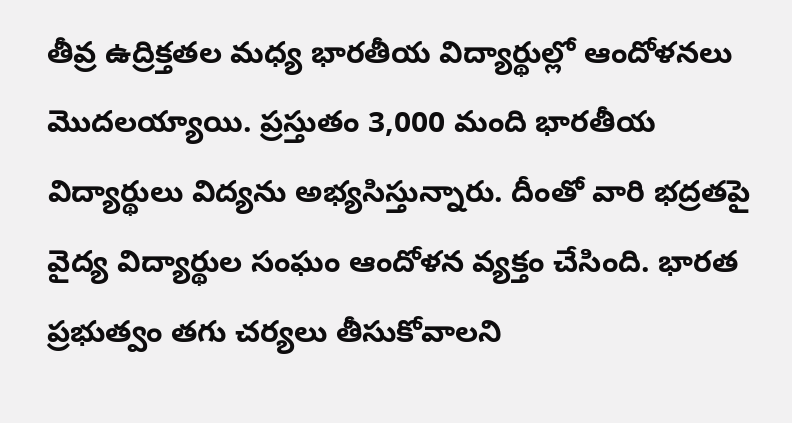తీవ్ర ఉద్రిక్తతల మధ్య భారతీయ విద్యార్థుల్లో ఆందోళనలు మొదలయ్యాయి. ప్రస్తుతం 3,000 మంది భారతీయ విద్యార్థులు విద్యను అభ్యసిస్తున్నారు. దీంతో వారి భద్రతపై వైద్య విద్యార్థుల సంఘం ఆందోళన వ్యక్తం చేసింది. భారత ప్రభుత్వం తగు చర్యలు తీసుకోవాలని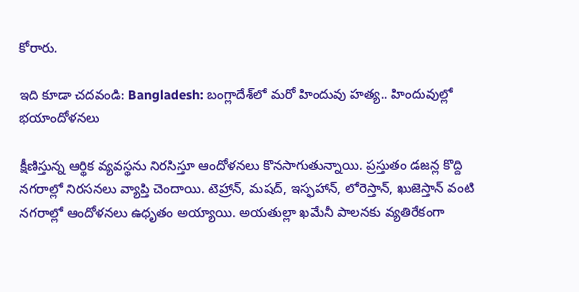కోరారు.

ఇది కూడా చదవండి: Bangladesh: బంగ్లాదేశ్‌లో మరో హిందువు హత్య.. హిందువుల్లో భయాందోళనలు

క్షీణిస్తున్న ఆర్థిక వ్యవస్థను నిరసిస్తూ ఆందోళనలు కొనసాగుతున్నాయి. ప్రస్తుతం డజన్ల కొద్ది నగరాల్లో నిరసనలు వ్యాప్తి చెందాయి. టెహ్రాన్, మషద్, ఇస్ఫహాన్, లోరెస్తాన్, ఖుజెస్తాన్ వంటి నగరాల్లో ఆందోళనలు ఉధృతం అయ్యాయి. అయతుల్లా ఖమేనీ పాలనకు వ్యతిరేకంగా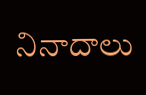నినాదాలు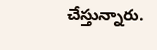చేస్తున్నారు.